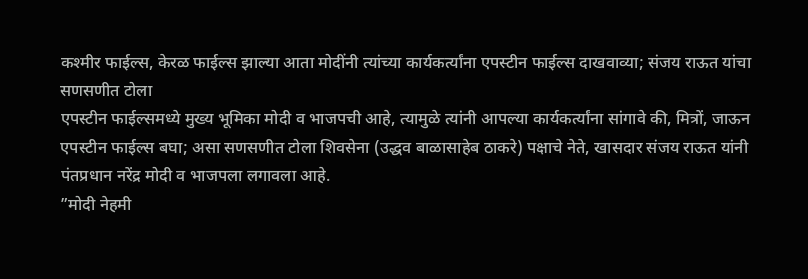कश्मीर फाईल्स, केरळ फाईल्स झाल्या आता मोदींनी त्यांच्या कार्यकर्त्यांना एपस्टीन फाईल्स दाखवाव्या; संजय राऊत यांचा सणसणीत टोला
एपस्टीन फाईल्समध्ये मुख्य भूमिका मोदी व भाजपची आहे, त्यामुळे त्यांनी आपल्या कार्यकर्त्यांना सांगावे की, मित्रों, जाऊन एपस्टीन फाईल्स बघा; असा सणसणीत टोला शिवसेना (उद्धव बाळासाहेब ठाकरे) पक्षाचे नेते, खासदार संजय राऊत यांनी पंतप्रधान नरेंद्र मोदी व भाजपला लगावला आहे.
”मोदी नेहमी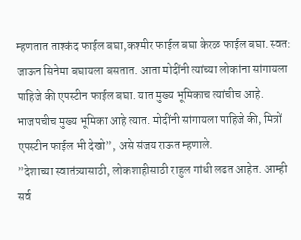म्हणतात ताश्कंद फाईल बघा,कश्मीर फाईल बघा केरळ फाईल बघा. स्वत: जाऊन सिनेमा बघायला बसतात. आता मोदींनी त्यांच्या लोकांना सांगायला पाहिजे की एपस्टीन फाईल बघा. यात मुख्य भूमिकाच त्यांचीच आहे. भाजपचीच मुख्य भूमिका आहे त्यात. मोदींनी सांगायला पाहिजे की, मित्रों एपस्टीन फाईल भी देखो”, असे संजय राऊत म्हणाले.
”देशाच्या स्वातंत्र्यासाठी, लोकशाहीसाठी राहुल गांधी लढत आहेत. आम्ही सर्व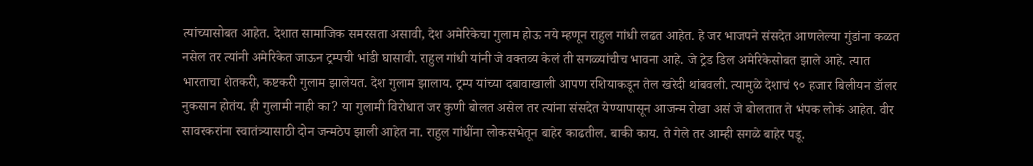त्यांच्यासोबत आहेत. देशात सामाजिक समरसता असावी, देश अमेरिकेचा गुलाम होऊ नये म्हणून राहुल गांधी लढत आहेत. हे जर भाजपने संसदेत आणलेल्या गुंडांना कळत नसेल तर त्यांनी अमेरिकेत जाऊन ट्रम्पची भांडी घासावी. राहुल गांधी यांनी जे वक्तव्य केलं ती सगळ्यांचीच भावना आहे. जे ट्रेड डिल अमेरिकेसोबत झाले आहे. त्यात भारताचा शेतकरी, कष्टकरी गुलाम झालेयत. देश गुलाम झालाय. ट्रम्प यांच्या दबावाखाली आपण रशियाकडून तेल खरेदी थांबवली. त्यामुळे देशाचं ९० हजार बिलीयन डॉलर नुकसान होतंय. ही गुलामी नाही का? या गुलामी विरोधात जर कुणी बोलत असेल तर त्यांना संसदेत येण्यापासून आजन्म रोखा असं जे बोलतात ते भंपक लोकं आहेत. वीर सावरकरांना स्वातंत्र्यासाठी दोन जन्मठेप झाली आहेत ना. राहुल गांधींना लोकसभेतून बाहेर काढतील. बाकी काय. ते गेले तर आम्ही सगळे बाहेर पडू.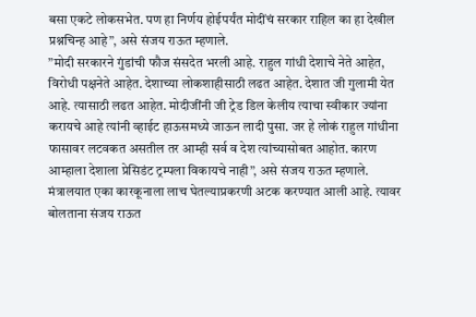बसा एकटे लोकसभेत. पण हा निर्णय होईपर्यंत मोदींचं सरकार राहिल का हा देखील प्रश्नचिन्ह आहे”, असे संजय राऊत म्हणाले.
”मोदी सरकारने गुंडांची फौज संसदेत भरली आहे. राहुल गांधी देशाचे नेते आहेत, विरोधी पक्षनेते आहेत. देशाच्या लोकशाहीसाठी लढत आहेत. देशात जी गुलामी येत आहे. त्यासाठी लढत आहेत. मोदीजींनी जी ट्रेड डिल केलीय त्याचा स्वीकार ज्यांना करायचे आहे त्यांनी व्हाईट हाऊसमध्ये जाऊन लादी पुसा. जर हे लोकं राहुल गांधीना फासावर लटवकत असतील तर आम्ही सर्व व देश त्यांच्यासोबत आहोत. कारण आम्हाला देशाला प्रेसिडंट ट्रम्पला विकायचे नाही”, असे संजय राऊत म्हणाले.
मंत्रालयात एका कारकूनाला लाच घेतल्याप्रकरणी अटक करण्यात आली आहे. त्यावर बोलताना संजय राऊत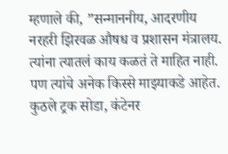म्हणाले की, ”सन्माननीय, आदरणीय नरहरी झिरवळ औषध व प्रशासन मंत्रालय. त्यांना त्यातलं काय कळतं ते माहित नाही. पण त्यांचे अनेक किस्से माझ्याकडे आहेत. कुठले ट्रक सोडा, कंटेनर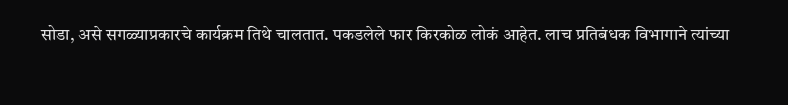सोडा, असे सगळ्याप्रकारचे कार्यक्रम तिथे चालतात. पकडलेले फार किरकोळ लोकं आहेत. लाच प्रतिबंधक विभागाने त्यांच्या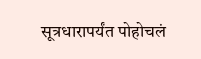सूत्रधारापर्यंत पोहोचलं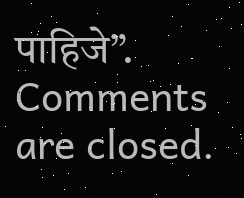पाहिजे”.
Comments are closed.